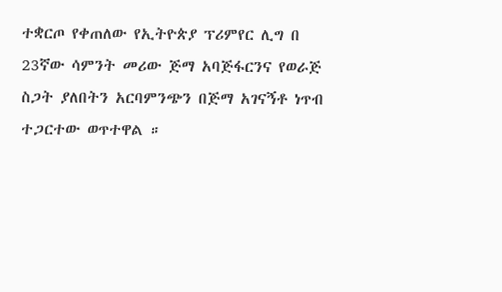ተቋርጦ የቀጠለው የኢትዮጵያ ፕሪምየር ሊግ በ 23ኛው ሳምንት መሪው ጅማ አባጅፋርንና የወራጅ ስጋት ያለበትን አርባምንጭን በጅማ አገናኝቶ ነጥብ ተጋርተው ወጥተዋል ።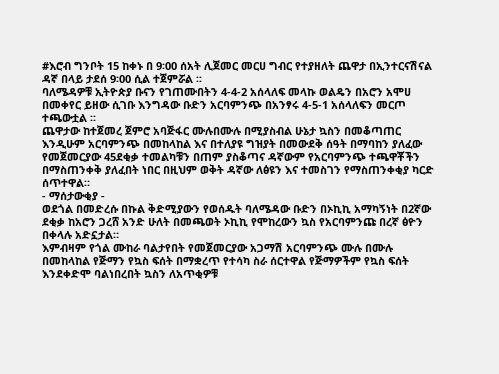#እሮብ ግንቦት 15 ከቀኑ በ 9፡00 ሰአት ሊጀመር መርሀ ግብር የተያዘለት ጨዋታ በኢንተርናሽናል ዳኛ በላይ ታደሰ 9፡00 ሲል ተጀምሯል ፡፡
ባለሜዳዎቹ ኢትዮጵያ ቡናን የገጠሙበትን 4-4-2 አሰላለፍ መላኩ ወልዴን በአሮን አሞሀ በመቀየር ይዘው ሲገቡ እንግዳው ቡድን አርባምንጭ በአንፃሩ 4-5-1 አሰላለፍን መርጦ ተጫውቷል ፡፡
ጨዋታው ከተጀመረ ጀምሮ አባጅፋር ሙሉበሙሉ በሚያስብል ሁኔታ ኳስን በመቆጣጠር እንዲሁም አርባምንጭ በመከላከል እና በተለያዩ ግዝያት በመውደቅ ሰዓት በማባከን ያለፈው የመጀመርያው 45ደቂቃ ተመልካቹን በጠም ያስቆጣና ዳኛውም የአርባምንጭ ተጫዋቾችን በማስጠንቀቅ ያለፈበት ነበር በዚህም ወቅት ዳኛው ለፅዩን እና ተመስገን የማስጠንቀቂያ ካርድ ሰጥተዋል።
- ማሰታውቂያ -
ወደጎል በመድረሱ በኩል ቅድሚያውን የወሰዱት ባለሜዳው ቡድን በኦኪኪ አማካኝነት በ2ኛው ደቂቃ ከአሮን ጋረሸ አንድ ሁለት በመጫወት ኦኪኪ የሞከረውን ኳስ የአርባምንጩ በረኛ ፅዮን በቀላሉ አድኗታል።
እምብዛም የጎል ሙከራ ባልታየበት የመጀመርያው አጋማሽ አርባምንጭ ሙሉ በሙሉ በመከላከል የጅማን የኳስ ፍሰት በማቋረጥ የተሳካ ስራ ሰርተዋል የጅማዎችም የኳስ ፍሰት እንደቀድሞ ባልነበረበት ኳስን ለአጥቂዎቹ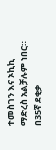ተመስገን እና ኦኪኪ ማድረስ አልቻሉም ነበር። በ35ኛ ደቂቃ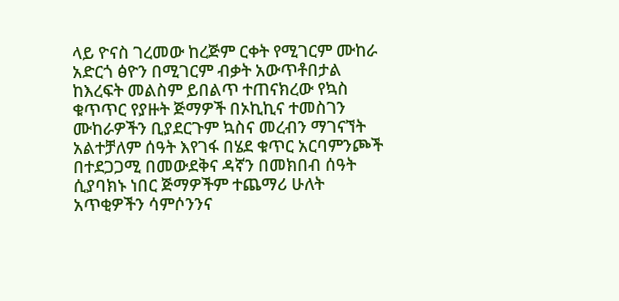ላይ ዮናስ ገረመው ከረጅም ርቀት የሚገርም ሙከራ አድርጎ ፅዮን በሚገርም ብቃት አውጥቶበታል
ከእረፍት መልስም ይበልጥ ተጠናክረው የኳስ ቁጥጥር የያዙት ጅማዎች በኦኪኪና ተመስገን ሙከራዎችን ቢያደርጉም ኳስና መረብን ማገናኘት አልተቻለም ሰዓት እየገፋ በሄደ ቁጥር አርባምንጮች በተደጋጋሚ በመውደቅና ዳኛን በመክበብ ሰዓት ሲያባክኑ ነበር ጅማዎችም ተጨማሪ ሁለት አጥቂዎችን ሳምሶንንና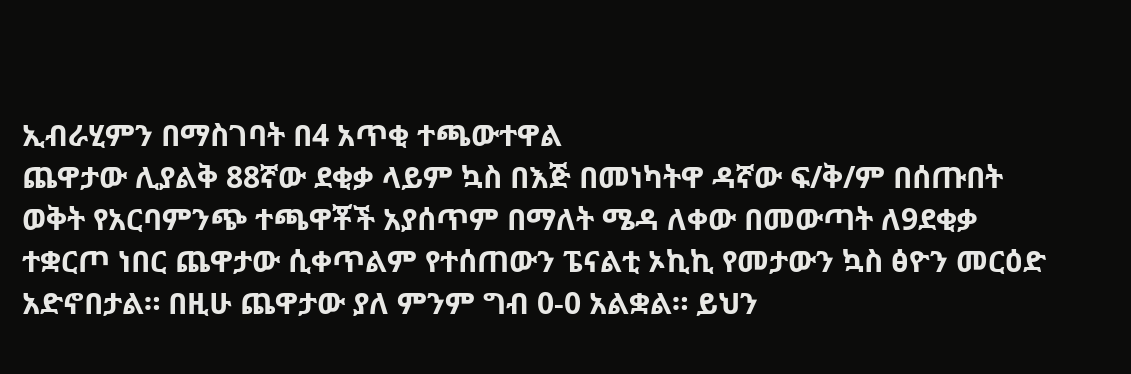ኢብራሂምን በማስገባት በ4 አጥቂ ተጫውተዋል
ጨዋታው ሊያልቅ 88ኛው ደቂቃ ላይም ኳስ በእጅ በመነካትዋ ዳኛው ፍ/ቅ/ም በሰጡበት ወቅት የአርባምንጭ ተጫዋቾች አያሰጥም በማለት ሜዳ ለቀው በመውጣት ለ9ደቂቃ ተቋርጦ ነበር ጨዋታው ሲቀጥልም የተሰጠውን ፔናልቲ ኦኪኪ የመታውን ኳስ ፅዮን መርዕድ አድኖበታል። በዚሁ ጨዋታው ያለ ምንም ግብ 0-0 አልቋል። ይህን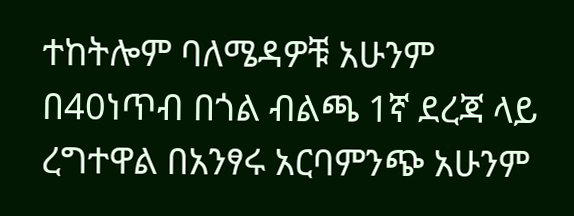ተከትሎም ባለሜዳዎቹ አሁንም በ40ነጥብ በጎል ብልጫ 1ኛ ደረጃ ላይ ረግተዋል በአንፃሩ አርባምንጭ አሁንም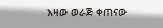እዛው ወራጅ ቀጠናው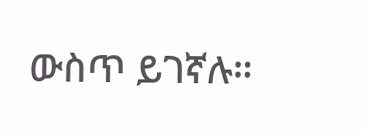ውስጥ ይገኛሉ።